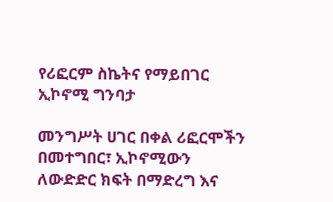የሪፎርም ስኬትና የማይበገር ኢኮኖሚ ግንባታ

መንግሥት ሀገር በቀል ሪፎርሞችን በመተግበር፣ ኢኮኖሚውን ለውድድር ክፍት በማድረግ እና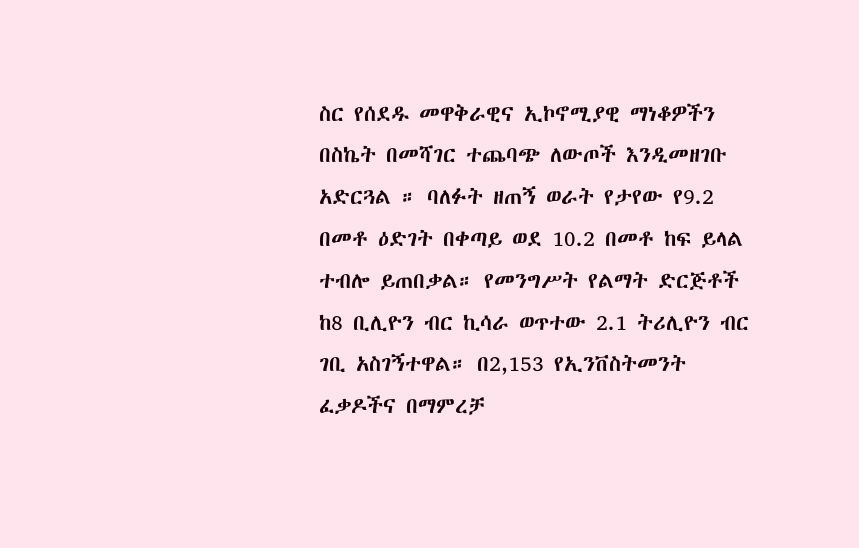ስር የሰደዱ መዋቅራዊና ኢኮኖሚያዊ ማነቆዎችን በስኬት በመሻገር ተጨባጭ ለውጦች እንዲመዘገቡ አድርጓል ። ባለፉት ዘጠኝ ወራት የታየው የ9.2 በመቶ ዕድገት በቀጣይ ወደ 10.2 በመቶ ከፍ ይላል ተብሎ ይጠበቃል። የመንግሥት የልማት ድርጅቶች ከ8 ቢሊዮን ብር ኪሳራ ወጥተው 2.1 ትሪሊዮን ብር ገቢ አስገኝተዋል። በ2,153 የኢንቨስትመንት ፈቃዶችና በማምረቻ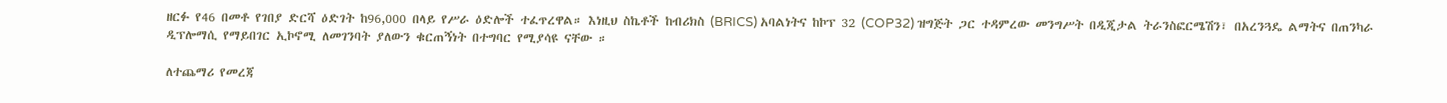ዘርፉ የ46 በመቶ የገበያ ድርሻ ዕድገት ከ96,000 በላይ የሥራ ዕድሎች ተፈጥረዋል። እነዚህ ስኬቶች ከብሪክስ (BRICS) አባልነትና ከኮፕ 32 (COP32) ዝግጅት ጋር ተዳምረው መንግሥት በዲጂታል ትራንስፎርሜሽን፣ በአረንጓዴ ልማትና በጠንካራ ዲፕሎማሲ የማይበገር ኢኮኖሚ ለመገንባት ያለውን ቁርጠኝነት በተግባር የሚያሳዩ ናቸው ።

ለተጨማሪ የመረጃ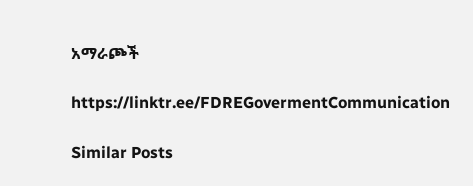አማራጮች

https://linktr.ee/FDREGovermentCommunication

Similar Posts